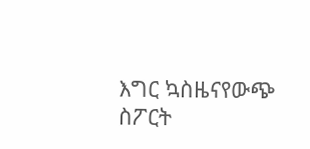እግር ኳስዜናየውጭ ስፖርት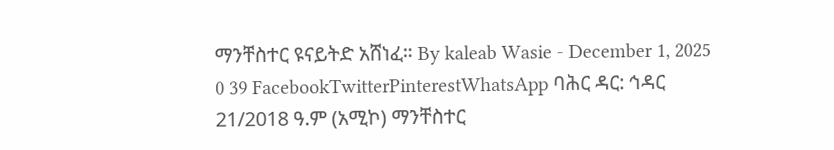ማንቸስተር ዩናይትድ አሸነፈ። By kaleab Wasie - December 1, 2025 0 39 FacebookTwitterPinterestWhatsApp ባሕር ዳር: ኅዳር 21/2018 ዓ.ም (አሚኮ) ማንቸስተር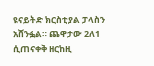ዩናይትድ ክርስቲያል ፓላስን አሸንፏል። ጨዋታው 2ለ1 ሲጠናቀቅ ዘርከዚ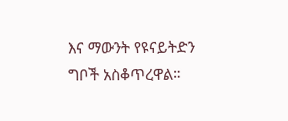እና ማውንት የዩናይትድን ግቦች አስቆጥረዋል።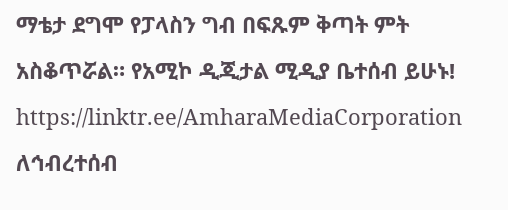ማቴታ ደግሞ የፓላስን ግብ በፍጹም ቅጣት ምት አስቆጥሯል። የአሚኮ ዲጂታል ሚዲያ ቤተሰብ ይሁኑ! https://linktr.ee/AmharaMediaCorporation ለኅብረተሰብ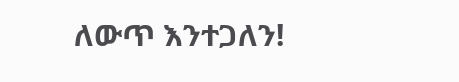ለውጥ እንተጋለን!